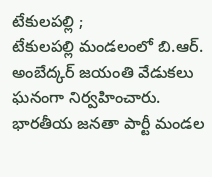టేకులపల్లి ;
టేకులపల్లి మండలంలో బి.ఆర్. అంబేద్కర్ జయంతి వేడుకలు ఘనంగా నిర్వహించారు. భారతీయ జనతా పార్టీ మండల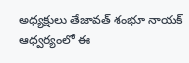అధ్యక్షులు తేజావత్ శంభూ నాయక్ ఆధ్వర్యంలో ఈ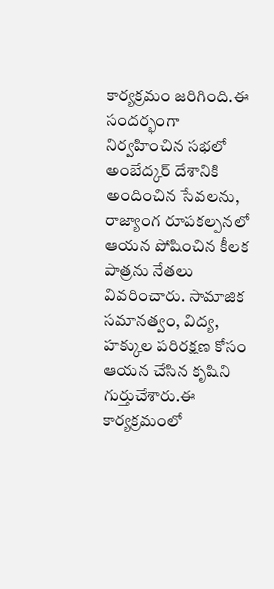కార్యక్రమం జరిగింది.ఈ సందర్భంగా నిర్వహించిన సభలో అంబేద్కర్ దేశానికి అందించిన సేవలను, రాజ్యాంగ రూపకల్పనలో ఆయన పోషించిన కీలక పాత్రను నేతలు వివరించారు. సామాజిక సమానత్వం, విద్య, హక్కుల పరిరక్షణ కోసం ఆయన చేసిన కృషిని గుర్తుచేశారు.ఈ కార్యక్రమంలో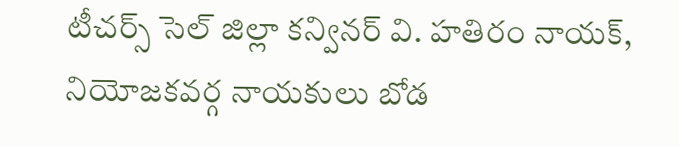టీచర్స్ సెల్ జిల్లా కన్వినర్ వి. హతిరం నాయక్, నియోజకవర్గ నాయకులు బోడ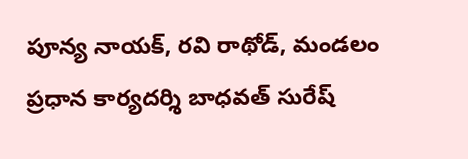పూన్య నాయక్, రవి రాథోడ్, మండలం ప్రధాన కార్యదర్శి బాధవత్ సురేష్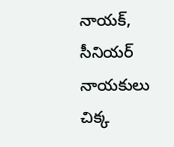నాయక్, సీనియర్ నాయకులు చిక్క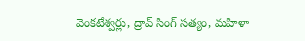వెంకటేశ్వర్లు, ద్రావ్ సింగ్ సత్యం, మహిళా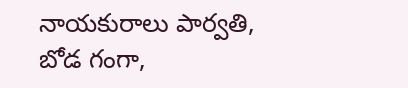నాయకురాలు పార్వతి, బోడ గంగా,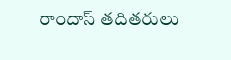రాందాస్ తదితరులు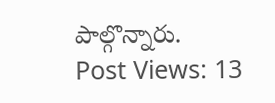పాల్గొన్నారు.
Post Views: 13